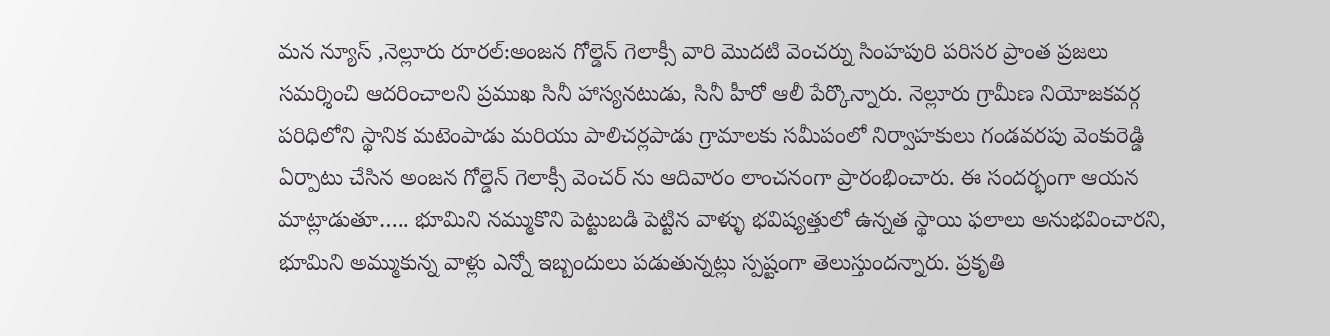మన న్యూస్ ,నెల్లూరు రూరల్:అంజన గోల్డెన్ గెలాక్సీ వారి మొదటి వెంచర్ను సింహపురి పరిసర ప్రాంత ప్రజలు సమర్శించి ఆదరించాలని ప్రముఖ సినీ హాస్యనటుడు, సినీ హీరో ఆలీ పేర్కొన్నారు. నెల్లూరు గ్రామీణ నియోజకవర్గ పరిధిలోని స్థానిక మటెంపాడు మరియు పాలిచర్లపాడు గ్రామాలకు సమీపంలో నిర్వాహకులు గండవరపు వెంకురెడ్డి ఏర్పాటు చేసిన అంజన గోల్డెన్ గెలాక్సీ వెంచర్ ను ఆదివారం లాంచనంగా ప్రారంభించారు. ఈ సందర్భంగా ఆయన మాట్లాడుతూ….. భూమిని నమ్ముకొని పెట్టుబడి పెట్టిన వాళ్ళు భవిష్యత్తులో ఉన్నత స్థాయి ఫలాలు అనుభవించారని, భూమిని అమ్ముకున్న వాళ్లు ఎన్నో ఇబ్బందులు పడుతున్నట్లు స్పష్టంగా తెలుస్తుందన్నారు. ప్రకృతి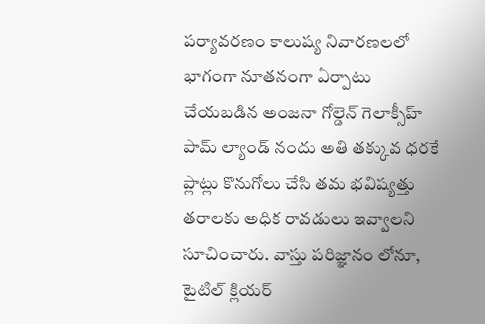పర్యావరణం కాలుష్య నివారణలలో భాగంగా నూతనంగా ఏర్పాటు చేయబడిన అంజనా గోల్డెన్ గెలాక్సీహ్ పామ్ ల్యాండ్ నందు అతి తక్కువ ధరకే ప్లాట్లు కొనుగోలు చేసి తమ భవిష్యత్తు తరాలకు అధిక రావడులు ఇవ్వాలని సూచించారు. వాస్తు పరిజ్ఞానం లోనూ, టైటిల్ క్లియర్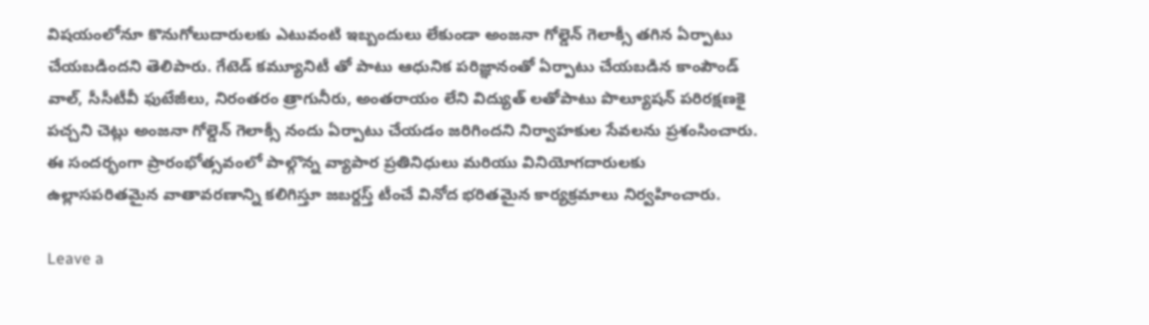విషయంలోనూ కొనుగోలుదారులకు ఎటువంటి ఇబ్బందులు లేకుండా అంజనా గోల్డెన్ గెలాక్సీ తగిన ఏర్పాటు చేయబడిందని తెలిపారు. గేటెడ్ కమ్యూనిటీ తో పాటు ఆధునిక పరిజ్ఞానంతో ఏర్పాటు చేయబడిన కాంపౌండ్ వాల్, సీసీటీవీ ఫుటేజీలు, నిరంతరం త్రాగునీరు, అంతరాయం లేని విద్యుత్ లతోపాటు పొల్యూషన్ పరిరక్షణకై పచ్చని చెట్లు అంజనా గోల్డెన్ గెలాక్సీ నందు ఏర్పాటు చేయడం జరిగిందని నిర్వాహకుల సేవలను ప్రశంసించారు. ఈ సందర్భంగా ప్రారంభోత్సవంలో పాల్గొన్న వ్యాపార ప్రతినిధులు మరియు వినియోగదారులకు ఉల్లాసపరితమైన వాతావరణాన్ని కలిగిస్తూ జబర్దస్త్ టీంచే వినోద భరితమైన కార్యక్రమాలు నిర్వహించారు.

Leave a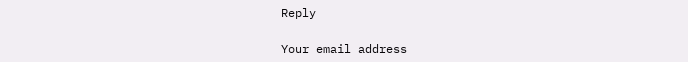Reply

Your email address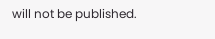will not be published.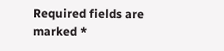Required fields are marked *